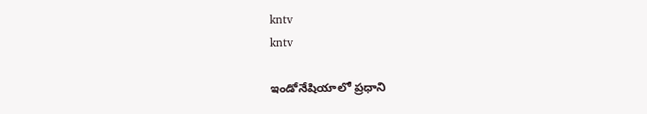kntv
kntv

ఇండోనేషియాలో ప్రధాని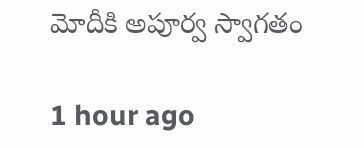మోదీకి అపూర్వ స్వాగతం

1 hour ago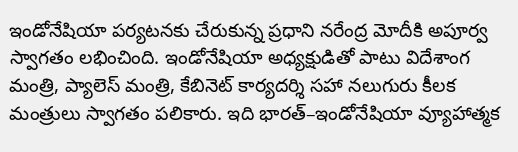ఇండోనేషియా పర్యటనకు చేరుకున్న ప్రధాని నరేంద్ర మోదీకి అపూర్వ స్వాగతం లభించింది. ఇండోనేషియా అధ్యక్షుడితో పాటు విదేశాంగ మంత్రి, ప్యాలెస్ మంత్రి, కేబినెట్ కార్యదర్శి సహా నలుగురు కీలక మంత్రులు స్వాగతం పలికారు. ఇది భారత్–ఇండోనేషియా వ్యూహాత్మక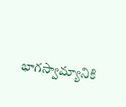భాగస్వామ్యానికి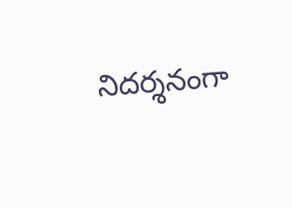నిదర్శనంగా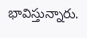భావిస్తున్నారు.